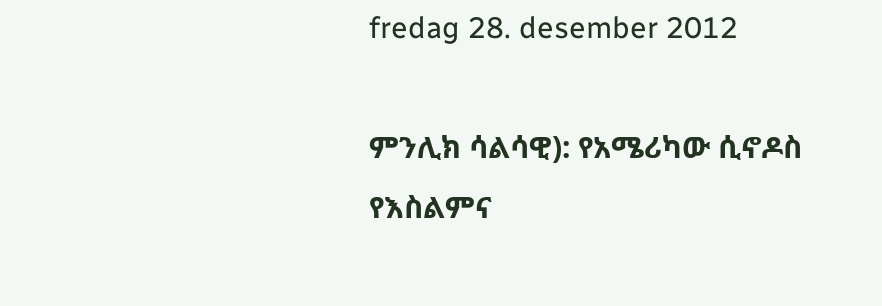fredag 28. desember 2012

ምንሊክ ሳልሳዊ): የአሜሪካው ሲኖዶስ የእስልምና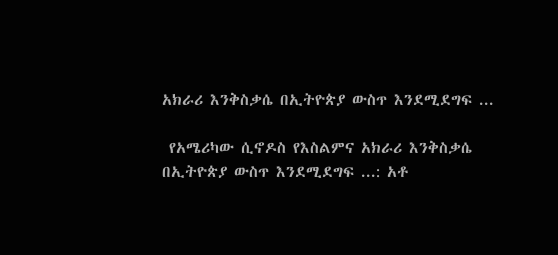አክራሪ እንቅስቃሴ በኢትዮጵያ ውስጥ እንደሚደግፍ ...

 የአሜሪካው ሲኖዶስ የእስልምና አክራሪ እንቅስቃሴ በኢትዮጵያ ውስጥ እንደሚደግፍ ...: አቶ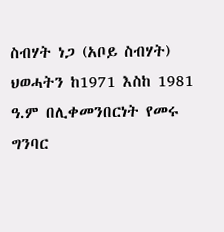ስብሃት ነጋ (አቦይ ስብሃት) ህወሓትን ከ1971 እስከ 1981 ዓ.ም በሊቀመንበርነት የመሩ ግንባር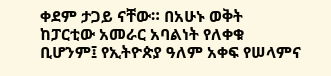ቀደም ታጋይ ናቸው። በአሁኑ ወቅት ከፓርቲው አመራር አባልነት የለቀቁ ቢሆንም፤ የኢትዮጵያ ዓለም አቀፍ የሠላምና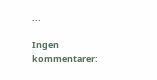...

Ingen kommentarer: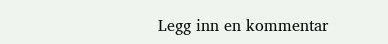Legg inn en kommentar